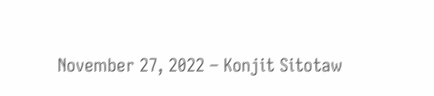November 27, 2022 – Konjit Sitotaw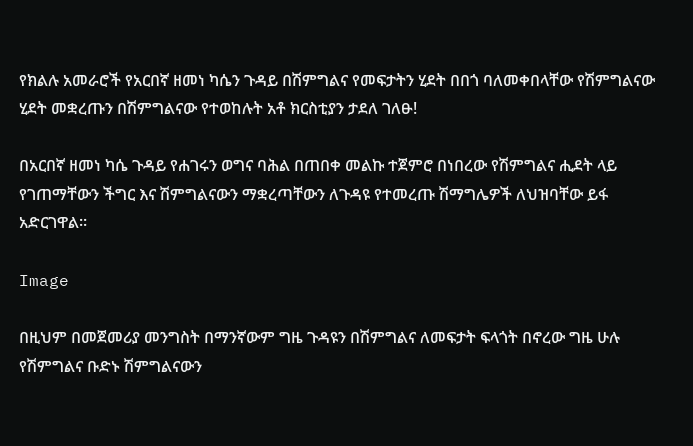የክልሉ አመራሮች የአርበኛ ዘመነ ካሴን ጉዳይ በሽምግልና የመፍታትን ሂደት በበጎ ባለመቀበላቸው የሽምግልናው ሂደት መቋረጡን በሽምግልናው የተወከሉት አቶ ክርስቲያን ታደለ ገለፁ!

በአርበኛ ዘመነ ካሴ ጉዳይ የሐገሩን ወግና ባሕል በጠበቀ መልኩ ተጀምሮ በነበረው የሽምግልና ሒደት ላይ የገጠማቸውን ችግር እና ሽምግልናውን ማቋረጣቸውን ለጉዳዩ የተመረጡ ሽማግሌዎች ለህዝባቸው ይፋ አድርገዋል።

Image

በዚህም በመጀመሪያ መንግስት በማንኛውም ግዜ ጉዳዩን በሽምግልና ለመፍታት ፍላጎት በኖረው ግዜ ሁሉ የሽምግልና ቡድኑ ሽምግልናውን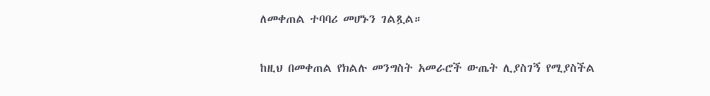ለመቀጠል ተባባሪ መሆኑን ገልጿል።

ከዚህ በመቀጠል የክልሉ መንግስት አመራሮች ውጤት ሊያስገኝ የሚያስችል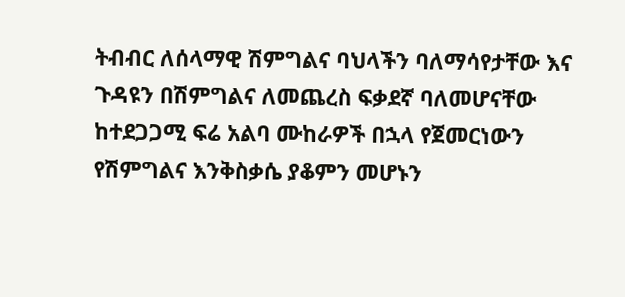ትብብር ለሰላማዊ ሽምግልና ባህላችን ባለማሳየታቸው እና ጉዳዩን በሽምግልና ለመጨረስ ፍቃደኛ ባለመሆናቸው ከተደጋጋሚ ፍሬ አልባ ሙከራዎች በኋላ የጀመርነውን የሽምግልና እንቅስቃሴ ያቆምን መሆኑን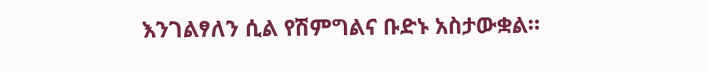እንገልፃለን ሲል የሽምግልና ቡድኑ አስታውቋል።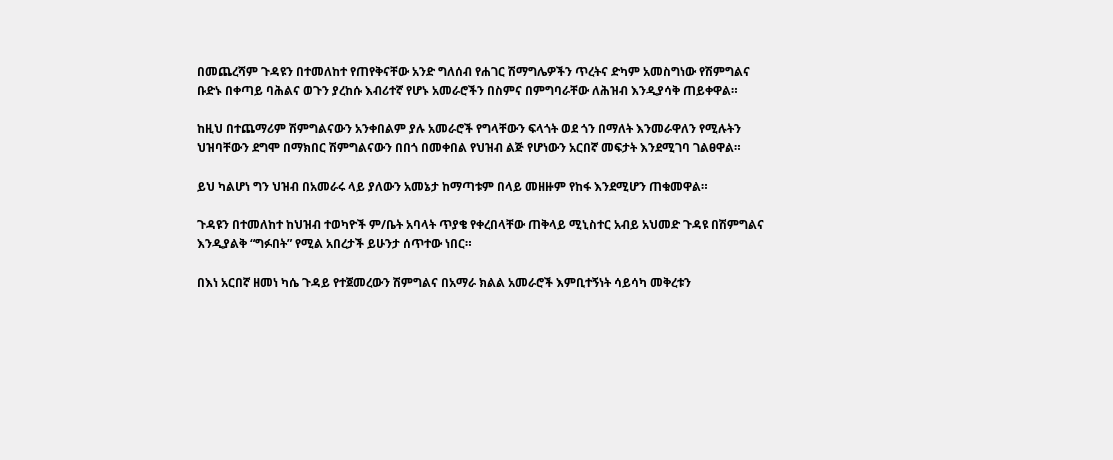በመጨረሻም ጉዳዩን በተመለከተ የጠየቅናቸው አንድ ግለሰብ የሐገር ሽማግሌዎችን ጥረትና ድካም አመስግነው የሽምግልና ቡድኑ በቀጣይ ባሕልና ወጉን ያረከሱ እብሪተኛ የሆኑ አመራሮችን በስምና በምግባራቸው ለሕዝብ እንዲያሳቅ ጠይቀዋል።

ከዚህ በተጨማሪም ሽምግልናውን አንቀበልም ያሉ አመራሮች የግላቸውን ፍላጎት ወደ ጎን በማለት እንመራዋለን የሚሉትን ህዝባቸውን ደግሞ በማክበር ሽምግልናውን በበጎ በመቀበል የህዝብ ልጅ የሆነውን አርበኛ መፍታት እንደሚገባ ገልፀዋል።

ይህ ካልሆነ ግን ህዝብ በአመራሩ ላይ ያለውን አመኔታ ከማጣቱም በላይ መዘዙም የከፋ እንደሚሆን ጠቁመዋል።

ጉዳዩን በተመለከተ ከህዝብ ተወካዮች ም/ቤት አባላት ጥያቄ የቀረበላቸው ጠቅላይ ሚኒስተር አብይ አህመድ ጉዳዩ በሽምግልና እንዲያልቅ “ግፉበት” የሚል አበረታች ይሁንታ ሰጥተው ነበር።

በእነ አርበኛ ዘመነ ካሴ ጉዳይ የተጀመረውን ሽምግልና በአማራ ክልል አመራሮች እምቢተኝነት ሳይሳካ መቅረቱን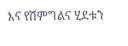እና የሽምግልና ሂደቱን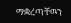ማቋረጣቸዉን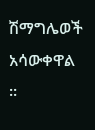ሽማግሌወች አሳውቀዋል ።